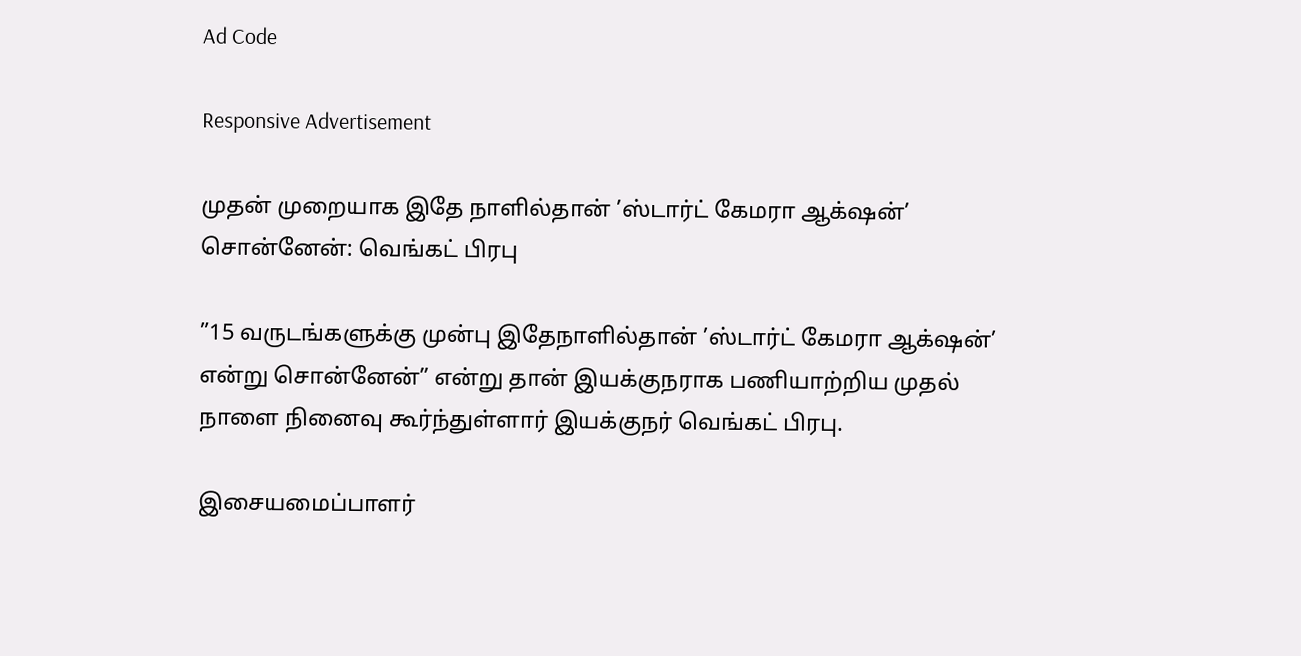Ad Code

Responsive Advertisement

முதன் முறையாக இதே நாளில்தான் ’ஸ்டார்ட் கேமரா ஆக்‌ஷன்’ சொன்னேன்: வெங்கட் பிரபு

”15 வருடங்களுக்கு முன்பு இதேநாளில்தான் ’ஸ்டார்ட் கேமரா ஆக்‌ஷன்’ என்று சொன்னேன்” என்று தான் இயக்குநராக பணியாற்றிய முதல் நாளை நினைவு கூர்ந்துள்ளார் இயக்குநர் வெங்கட் பிரபு.

இசையமைப்பாளர்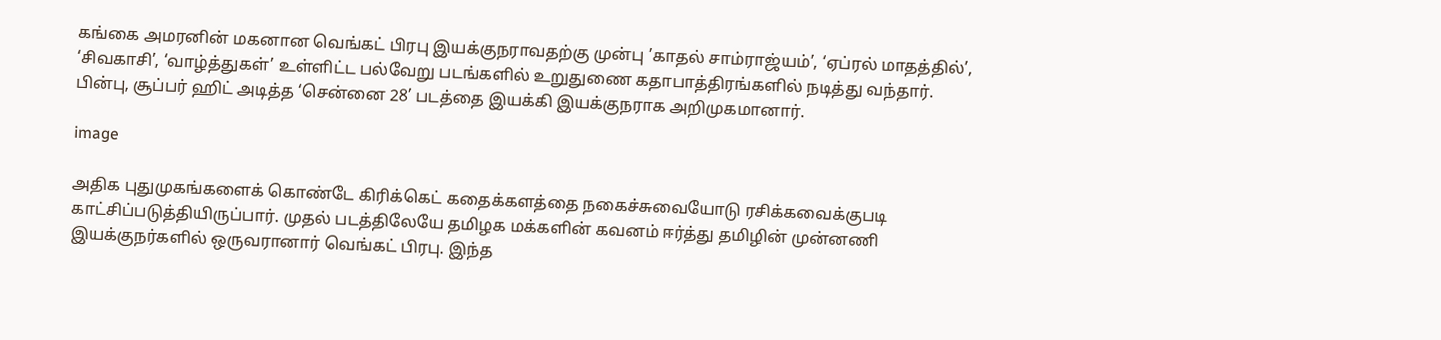கங்கை அமரனின் மகனான வெங்கட் பிரபு இயக்குநராவதற்கு முன்பு ’காதல் சாம்ராஜ்யம்’, ‘ஏப்ரல் மாதத்தில்’, ‘சிவகாசி’, ‘வாழ்த்துகள்’ உள்ளிட்ட பல்வேறு படங்களில் உறுதுணை கதாபாத்திரங்களில் நடித்து வந்தார். பின்பு, சூப்பர் ஹிட் அடித்த ‘சென்னை 28’ படத்தை இயக்கி இயக்குநராக அறிமுகமானார்.

image

அதிக புதுமுகங்களைக் கொண்டே கிரிக்கெட் கதைக்களத்தை நகைச்சுவையோடு ரசிக்கவைக்குபடி காட்சிப்படுத்தியிருப்பார். முதல் படத்திலேயே தமிழக மக்களின் கவனம் ஈர்த்து தமிழின் முன்னணி இயக்குநர்களில் ஒருவரானார் வெங்கட் பிரபு. இந்த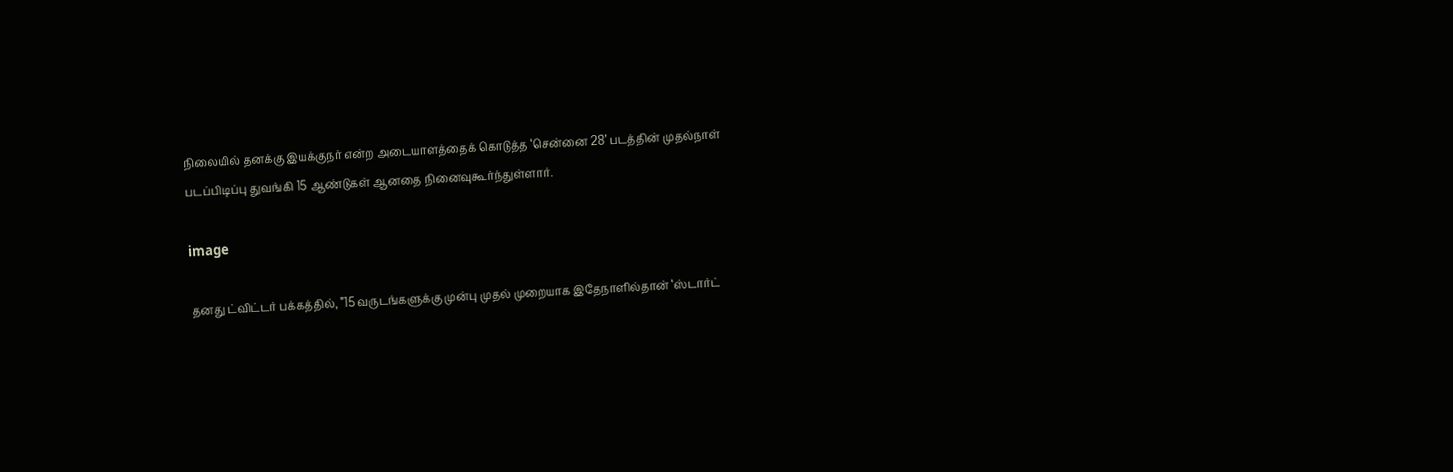நிலையில் தனக்கு இயக்குநர் என்ற அடையாளத்தைக் கொடுத்த ‘சென்னை 28’ படத்தின் முதல்நாள் படப்பிடிப்பு துவங்கி 15 ஆண்டுகள் ஆனதை நினைவுகூர்ந்துள்ளார்.

image

தனது ட்விட்டர் பக்கத்தில், ”15 வருடங்களுக்கு முன்பு முதல் முறையாக இதேநாளில்தான் ‘ஸ்டார்ட்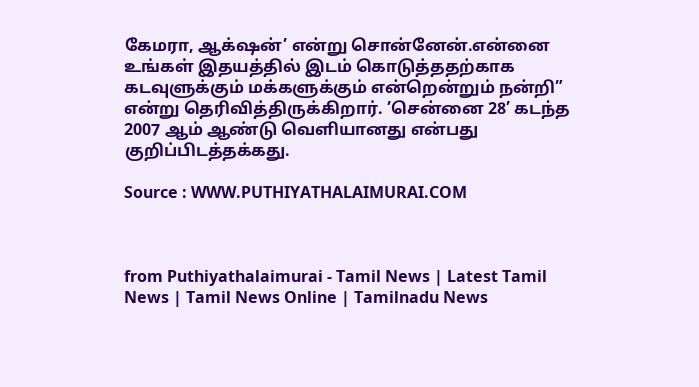கேமரா, ஆக்‌ஷன்’ என்று சொன்னேன்.என்னை உங்கள் இதயத்தில் இடம் கொடுத்ததற்காக கடவுளுக்கும் மக்களுக்கும் என்றென்றும் நன்றி” என்று தெரிவித்திருக்கிறார். ’சென்னை 28’ கடந்த 2007 ஆம் ஆண்டு வெளியானது என்பது குறிப்பிடத்தக்கது.

Source : WWW.PUTHIYATHALAIMURAI.COM



from Puthiyathalaimurai - Tamil News | Latest Tamil News | Tamil News Online | Tamilnadu News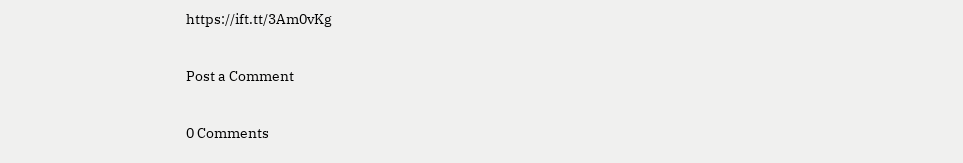https://ift.tt/3Am0vKg

Post a Comment

0 Comments